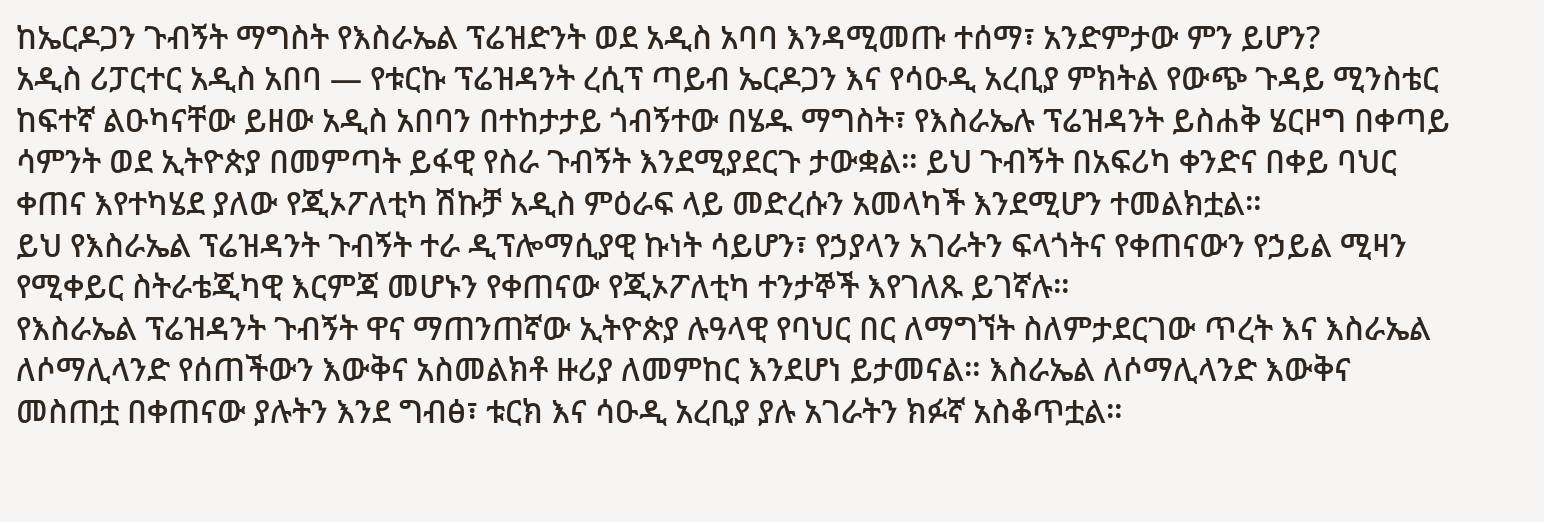ከኤርዶጋን ጉብኝት ማግስት የእስራኤል ፕሬዝድንት ወደ አዲስ አባባ እንዳሚመጡ ተሰማ፣ አንድምታው ምን ይሆን?
አዲስ ሪፓርተር አዲስ አበባ — የቱርኩ ፕሬዝዳንት ረሲፕ ጣይብ ኤርዶጋን እና የሳዑዲ አረቢያ ምክትል የውጭ ጉዳይ ሚንስቴር ከፍተኛ ልዑካናቸው ይዘው አዲስ አበባን በተከታታይ ጎብኝተው በሄዱ ማግስት፣ የእስራኤሉ ፕሬዝዳንት ይስሐቅ ሄርዞግ በቀጣይ ሳምንት ወደ ኢትዮጵያ በመምጣት ይፋዊ የስራ ጉብኝት እንደሚያደርጉ ታውቋል። ይህ ጉብኝት በአፍሪካ ቀንድና በቀይ ባህር ቀጠና እየተካሄደ ያለው የጂኦፖለቲካ ሽኩቻ አዲስ ምዕራፍ ላይ መድረሱን አመላካች እንደሚሆን ተመልክቷል።
ይህ የእስራኤል ፕሬዝዳንት ጉብኝት ተራ ዲፕሎማሲያዊ ኩነት ሳይሆን፣ የኃያላን አገራትን ፍላጎትና የቀጠናውን የኃይል ሚዛን የሚቀይር ስትራቴጂካዊ እርምጃ መሆኑን የቀጠናው የጂኦፖለቲካ ተንታኞች እየገለጹ ይገኛሉ።
የእስራኤል ፕሬዝዳንት ጉብኝት ዋና ማጠንጠኛው ኢትዮጵያ ሉዓላዊ የባህር በር ለማግኘት ስለምታደርገው ጥረት እና እስራኤል ለሶማሊላንድ የሰጠችውን እውቅና አስመልክቶ ዙሪያ ለመምከር እንደሆነ ይታመናል። እስራኤል ለሶማሊላንድ እውቅና መስጠቷ በቀጠናው ያሉትን እንደ ግብፅ፣ ቱርክ እና ሳዑዲ አረቢያ ያሉ አገራትን ክፉኛ አስቆጥቷል።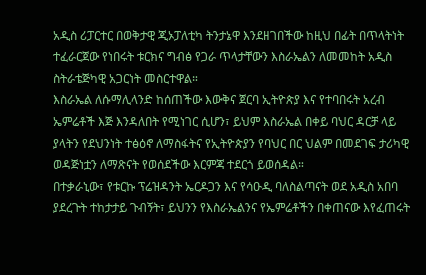አዲስ ሪፓርተር በወቅታዊ ጂኦፓለቲካ ትንታኔዋ እንደዘገበችው ከዚህ በፊት በጥላትነት ተፈራርጀው የነበሩት ቱርክና ግብፅ የጋራ ጥላታቸውን እስራኤልን ለመመከት አዲስ ስትራቴጅካዊ አጋርነት መስርተዋል።
እስራኤል ለሱማሊላንድ ከሰጠችው እውቅና ጀርባ ኢትዮጵያ እና የተባበሩት አረብ ኤምሬቶች እጅ እንዳለበት የሚነገር ሲሆን፣ ይህም እስራኤል በቀይ ባህር ዳርቻ ላይ ያላትን የደህንነት ተፅዕኖ ለማስፋትና የኢትዮጵያን የባህር በር ህልም በመደገፍ ታሪካዊ ወዳጅነቷን ለማጽናት የወሰደችው እርምጃ ተደርጎ ይወሰዳል።
በተቃራኒው፣ የቱርኩ ፕሬዝዳንት ኤርዶጋን እና የሳዑዲ ባለስልጣናት ወደ አዲስ አበባ ያደረጉት ተከታታይ ጉብኝት፣ ይህንን የእስራኤልንና የኤምሬቶችን በቀጠናው እየፈጠሩት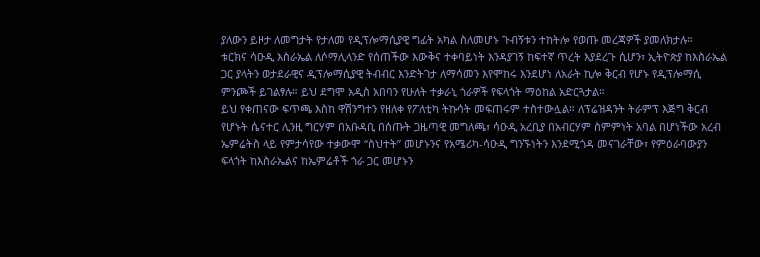ያለውን ይዞታ ለመግታት የታለመ የዲፕሎማሲያዊ ግፊት አካል ስለመሆኑ ጉብኝቱን ተከትሎ የወጡ መረጃዎች ያመለክታሉ።
ቱርክና ሳዑዲ እስራኤል ለሶማሊላንድ የሰጠችው እውቅና ተቀባይነት እንዳያገኝ ከፍተኛ ጥረት እያደረጉ ሲሆን፣ ኢትዮጵያ ከእስራኤል ጋር ያላትን ወታደራዊና ዲፕሎማሲያዊ ትብብር እንድትገታ ለማሳመን እየሞከሩ እንደሆነ ለአራት ኪሎ ቅርብ የሆኑ የዲፕሎማሲ ምንጮች ይገልፃሉ። ይህ ደግሞ አዲስ አበባን የሁለት ተቃራኒ ጎራዎች የፍላጎት ማዕከል አድርጓታል።
ይህ የቀጠናው ፍጥጫ እስከ ዋሽንግተን የዘለቀ የፖለቲካ ትኩሳት መፍጠሩም ተስተውሏል። ለፕሬዝዳንት ትራምፕ እጅግ ቅርብ የሆኑት ሴናተር ሊንዚ ግርሃም በአቡዳቢ በሰጡት ጋዜጣዊ መግለጫ፣ ሳዑዲ አረቢያ በአብርሃም ስምምነት አባል በሆነችው አረብ ኤምሬትስ ላይ የምታሳየው ተቃውሞ “ስህተት” መሆኑንና የአሜሪካ-ሳዑዲ ግንኙነትን እንደሚጎዳ መናገራቸው፣ የምዕራባውያን ፍላጎት ከእስራኤልና ከኤምሬቶች ጎራ ጋር መሆኑን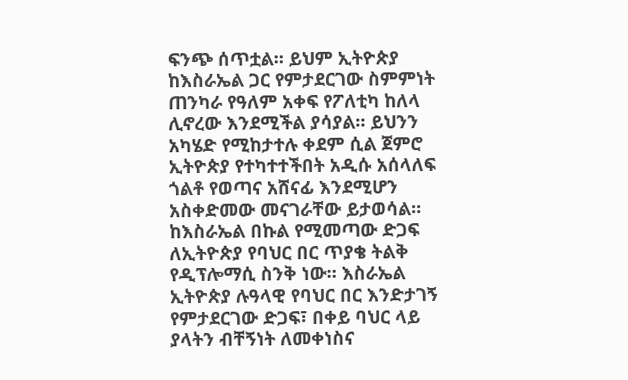ፍንጭ ሰጥቷል። ይህም ኢትዮጵያ ከእስራኤል ጋር የምታደርገው ስምምነት ጠንካራ የዓለም አቀፍ የፖለቲካ ከለላ ሊኖረው እንደሚችል ያሳያል። ይህንን አካሄድ የሚከታተሉ ቀደም ሲል ጀምሮ ኢትዮጵያ የተካተተችበት አዲሱ አሰላለፍ ጎልቶ የወጣና አሸናፊ እንደሚሆን አስቀድመው መናገራቸው ይታወሳል።
ከእስራኤል በኩል የሚመጣው ድጋፍ ለኢትዮጵያ የባህር በር ጥያቄ ትልቅ የዲፕሎማሲ ስንቅ ነው። እስራኤል ኢትዮጵያ ሉዓላዊ የባህር በር እንድታገኝ የምታደርገው ድጋፍ፣ በቀይ ባህር ላይ ያላትን ብቸኝነት ለመቀነስና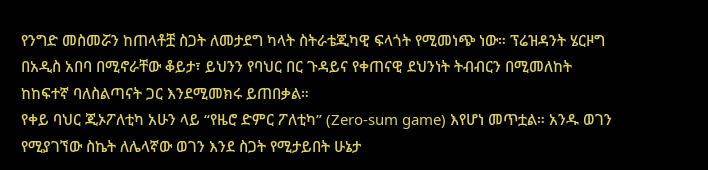የንግድ መስመሯን ከጠላቶቿ ስጋት ለመታደግ ካላት ስትራቴጂካዊ ፍላጎት የሚመነጭ ነው። ፕሬዝዳንት ሄርዞግ በአዲስ አበባ በሚኖራቸው ቆይታ፣ ይህንን የባህር በር ጉዳይና የቀጠናዊ ደህንነት ትብብርን በሚመለከት ከከፍተኛ ባለስልጣናት ጋር እንደሚመክሩ ይጠበቃል።
የቀይ ባህር ጂኦፖለቲካ አሁን ላይ “የዜሮ ድምር ፖለቲካ” (Zero-sum game) እየሆነ መጥቷል። አንዱ ወገን የሚያገኘው ስኬት ለሌላኛው ወገን እንደ ስጋት የሚታይበት ሁኔታ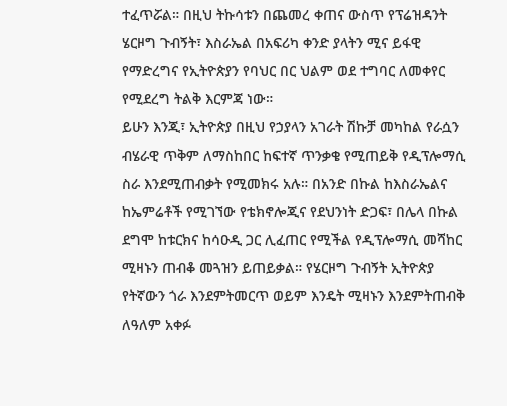ተፈጥሯል። በዚህ ትኩሳቱን በጨመረ ቀጠና ውስጥ የፕሬዝዳንት ሄርዞግ ጉብኝት፣ እስራኤል በአፍሪካ ቀንድ ያላትን ሚና ይፋዊ የማድረግና የኢትዮጵያን የባህር በር ህልም ወደ ተግባር ለመቀየር የሚደረግ ትልቅ እርምጃ ነው።
ይሁን እንጂ፣ ኢትዮጵያ በዚህ የኃያላን አገራት ሽኩቻ መካከል የራሷን ብሄራዊ ጥቅም ለማስከበር ከፍተኛ ጥንቃቄ የሚጠይቅ የዲፕሎማሲ ስራ እንደሚጠብቃት የሚመክሩ አሉ። በአንድ በኩል ከእስራኤልና ከኤምሬቶች የሚገኘው የቴክኖሎጂና የደህንነት ድጋፍ፣ በሌላ በኩል ደግሞ ከቱርክና ከሳዑዲ ጋር ሊፈጠር የሚችል የዲፕሎማሲ መሻከር ሚዛኑን ጠብቆ መጓዝን ይጠይቃል። የሄርዞግ ጉብኝት ኢትዮጵያ የትኛውን ጎራ እንደምትመርጥ ወይም እንዴት ሚዛኑን እንደምትጠብቅ ለዓለም አቀፉ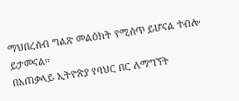ማህበረሰብ ግልጽ መልዕክት የሚሰጥ ይሆናል ተብሎ ይታመናል።
በአጠቃላይ ኢትዮጵያ የባህር በር ለማግኘት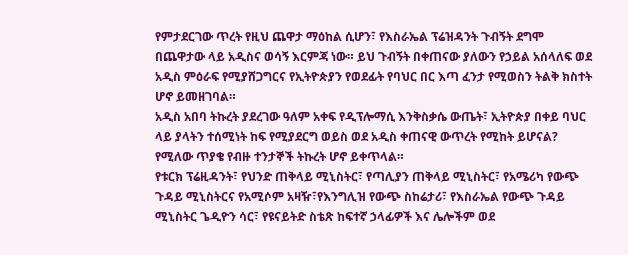የምታደርገው ጥረት የዚህ ጨዋታ ማዕከል ሲሆን፣ የእስራኤል ፕሬዝዳንት ጉብኝት ደግሞ በጨዋታው ላይ አዲስና ወሳኝ እርምጃ ነው። ይህ ጉብኝት በቀጠናው ያለውን የኃይል አሰላለፍ ወደ አዲስ ምዕራፍ የሚያሸጋግርና የኢትዮጵያን የወደፊት የባህር በር እጣ ፈንታ የሚወስን ትልቅ ክስተት ሆኖ ይመዘገባል።
አዲስ አበባ ትኩረት ያደረገው ዓለም አቀፍ የዲፕሎማሲ እንቅስቃሴ ውጤት፣ ኢትዮጵያ በቀይ ባህር ላይ ያላትን ተሰሚነት ከፍ የሚያደርግ ወይስ ወደ አዲስ ቀጠናዊ ውጥረት የሚከት ይሆናል? የሚለው ጥያቄ የብዙ ተንታኞች ትኩረት ሆኖ ይቀጥላል።
የቱርክ ፕሬዚዳንት፣ የህንድ ጠቅላይ ሚኒስትር፣ የጣሊያን ጠቅላይ ሚኒስትር፣ የአሜሪካ የውጭ ጉዳይ ሚኒስትርና የአሚሶም አዛዥ፣የእንግሊዝ የውጭ ስከሬታሪ፣ የእስራኤል የውጭ ጉዳይ ሚኒስትር ጌዲዮን ሳር፣ የዩናይትድ ስቴጽ ከፍተኛ ኃላፊዎች እና ሌሎችም ወደ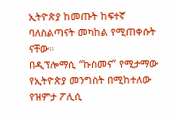ኢትዮጵያ ከመጡት ከፍተኛ ባለስልጣናት መካከል የሚጠቀሱት ናቸው።
በዲፕሎማሲ “ኩስመና” የሚታማው የኢትዮጵያ መንግስት በሚከተለው የዝምታ ፖሊሲ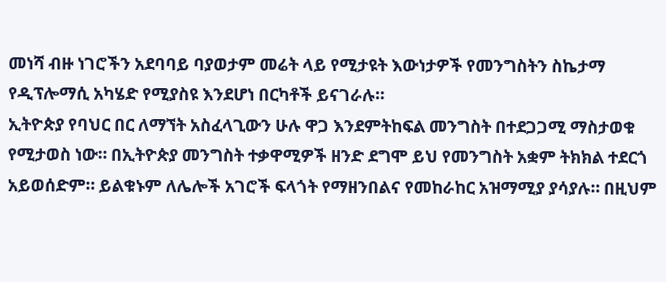መነሻ ብዙ ነገሮችን አደባባይ ባያወታም መሬት ላይ የሚታዩት እውነታዎች የመንግስትን ስኬታማ የዲፕሎማሲ አካሄድ የሚያስዩ እንደሆነ በርካቶች ይናገራሉ።
ኢትዮጵያ የባህር በር ለማኘት አስፈላጊውን ሁሉ ዋጋ እንደምትከፍል መንግስት በተደጋጋሚ ማስታወቁ የሚታወስ ነው። በኢትዮጵያ መንግስት ተቃዋሚዎች ዘንድ ደግሞ ይህ የመንግስት አቋም ትክክል ተደርጎ አይወሰድም። ይልቁኑም ለሌሎች አገሮች ፍላጎት የማዘንበልና የመከራከር አዝማሚያ ያሳያሉ። በዚህም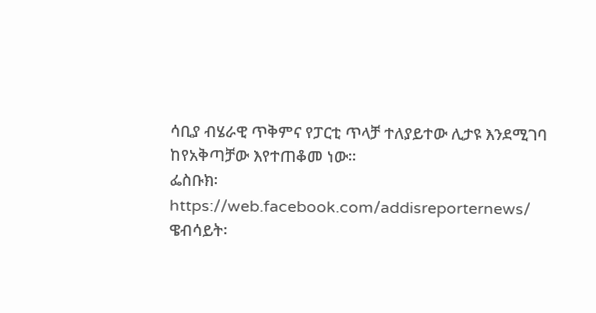ሳቢያ ብሄራዊ ጥቅምና የፓርቲ ጥላቻ ተለያይተው ሊታዩ እንደሚገባ ከየአቅጣቻው እየተጠቆመ ነው።
ፌስቡክ፡ https://web.facebook.com/addisreporternews/
ዌብሳይት፡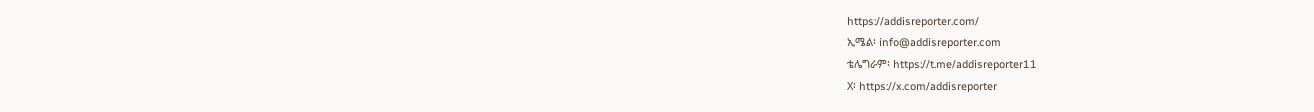https://addisreporter.com/
ኢሜል፡ info@addisreporter.com
ቴሌግራም፡ https://t.me/addisreporter11
X፡ https://x.com/addisreporter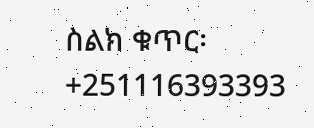ስልክ ቁጥር፡ +251116393393